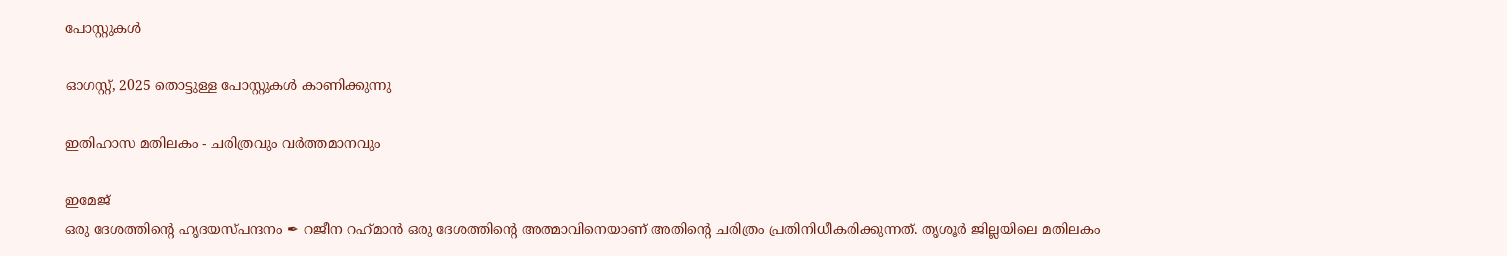പോസ്റ്റുകള്‍

ഓഗസ്റ്റ്, 2025 തൊട്ടുള്ള പോസ്റ്റുകൾ കാണിക്കുന്നു

ഇതിഹാസ മതിലകം - ചരിത്രവും വർത്തമാനവും

ഇമേജ്
ഒരു ദേശത്തിൻ്റെ ഹൃദയസ്പന്ദനം ✒ റജീന റഹ്‌മാൻ ഒരു ദേശത്തിന്റെ അത്മാവിനെയാണ് അതിന്റെ ചരിത്രം പ്രതിനിധീകരിക്കുന്നത്. തൃശൂർ ജില്ലയിലെ മതിലകം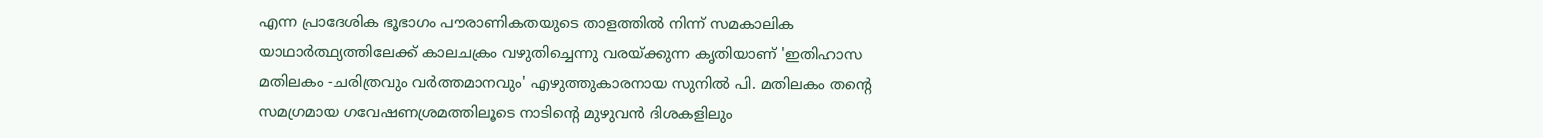എന്ന പ്രാദേശിക ഭൂഭാഗം പൗരാണികതയുടെ താളത്തിൽ നിന്ന് സമകാലിക യാഥാർത്ഥ്യത്തിലേക്ക് കാലചക്രം വഴുതിച്ചെന്നു വരയ്ക്കുന്ന കൃതിയാണ് 'ഇതിഹാസ മതിലകം -ചരിത്രവും വർത്തമാനവും' എഴുത്തുകാരനായ സുനിൽ പി. മതിലകം തന്റെ സമഗ്രമായ ഗവേഷണശ്രമത്തിലൂടെ നാടിന്റെ മുഴുവൻ ദിശകളിലും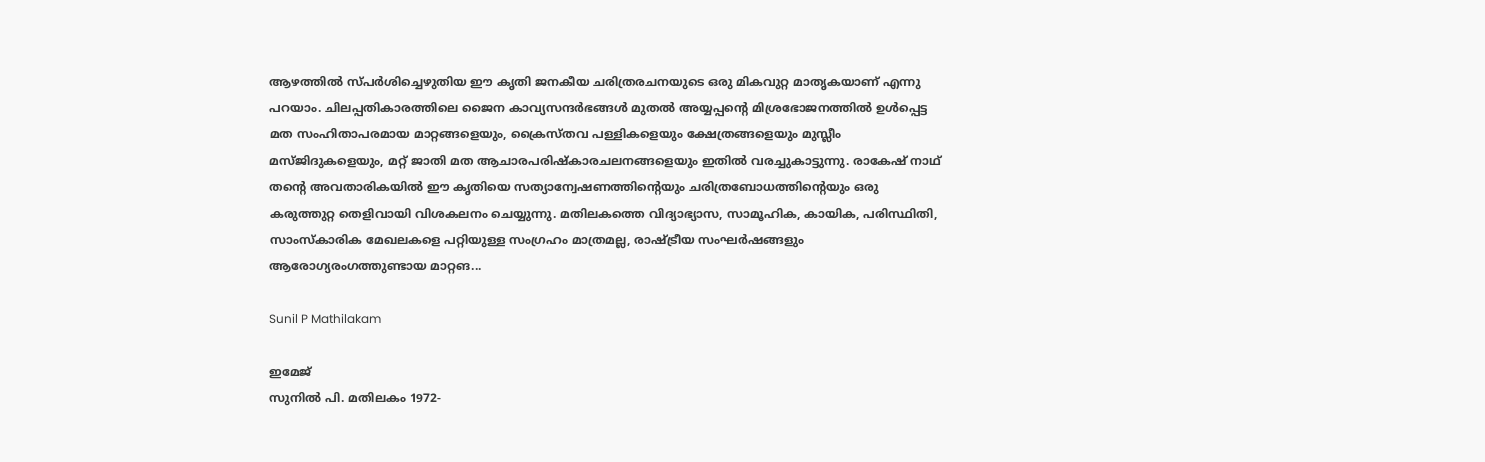ആഴത്തിൽ സ്പർശിച്ചെഴുതിയ ഈ കൃതി ജനകീയ ചരിത്രരചനയുടെ ഒരു മികവുറ്റ മാതൃകയാണ് എന്നു പറയാം. ചിലപ്പതികാരത്തിലെ ജൈന കാവ്യസന്ദർഭങ്ങൾ മുതൽ അയ്യപ്പന്റെ മിശ്രഭോജനത്തിൽ ഉൾപ്പെട്ട മത സംഹിതാപരമായ മാറ്റങ്ങളെയും, ക്രൈസ്തവ പള്ളികളെയും ക്ഷേത്രങ്ങളെയും മുസ്ലീം മസ്ജിദുകളെയും, മറ്റ് ജാതി മത ആചാരപരിഷ്കാരചലനങ്ങളെയും ഇതിൽ വരച്ചുകാട്ടുന്നു. രാകേഷ് നാഥ് തന്റെ അവതാരികയിൽ ഈ കൃതിയെ സത്യാന്വേഷണത്തിന്റെയും ചരിത്രബോധത്തിന്റെയും ഒരു കരുത്തുറ്റ തെളിവായി വിശകലനം ചെയ്യുന്നു. മതിലകത്തെ വിദ്യാഭ്യാസ, സാമൂഹിക, കായിക, പരിസ്ഥിതി, സാംസ്കാരിക മേഖലകളെ പറ്റിയുള്ള സംഗ്രഹം മാത്രമല്ല, രാഷ്ട്രീയ സംഘർഷങ്ങളും ആരോഗ്യരംഗത്തുണ്ടായ മാറ്റങ...

Sunil P Mathilakam

ഇമേജ്
സുനില്‍ പി. മതിലകം 1972-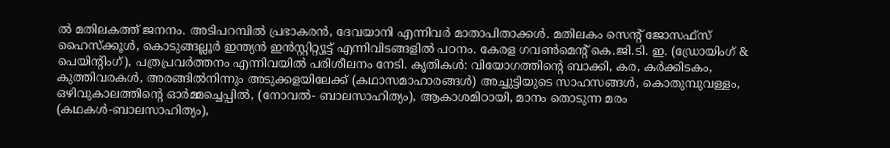ല്‍ മതിലകത്ത് ജനനം. അടിപറമ്പില്‍ പ്രഭാകരന്‍, ദേവയാനി എന്നിവര്‍ മാതാപിതാക്കള്‍. മതിലകം സെന്റ് ജോസഫ്‌സ് ഹൈസ്‌ക്കൂള്‍, കൊടുങ്ങല്ലൂര്‍ ഇന്ത്യന്‍ ഇന്‍സ്റ്റിറ്റ്യൂട്ട് എന്നിവിടങ്ങളില്‍ പഠനം. കേരള ഗവണ്‍മെന്റ് കെ.ജി.ടി. ഇ. (ഡ്രോയിംഗ് & പെയിന്റിംഗ്), പത്രപ്രവര്‍ത്തനം എന്നിവയില്‍ പരിശീലനം നേടി. കൃതികള്‍: വിയോഗത്തിന്റെ ബാക്കി, കര, കര്‍ക്കിടകം, കുത്തിവരകള്‍, അരങ്ങില്‍നിന്നും അടുക്കളയിലേക്ക് (കഥാസമാഹാരങ്ങള്‍) അച്ചുട്ടിയുടെ സാഹസങ്ങള്‍, കൊതുമ്പുവള്ളം, ഒഴിവുകാലത്തിന്റെ ഓര്‍മ്മച്ചെപ്പില്‍, (നോവല്‍- ബാലസാഹിത്യം), ആകാശമിഠായി, മാനം തൊടുന്ന മരം (കഥകള്‍-ബാലസാഹിത്യം),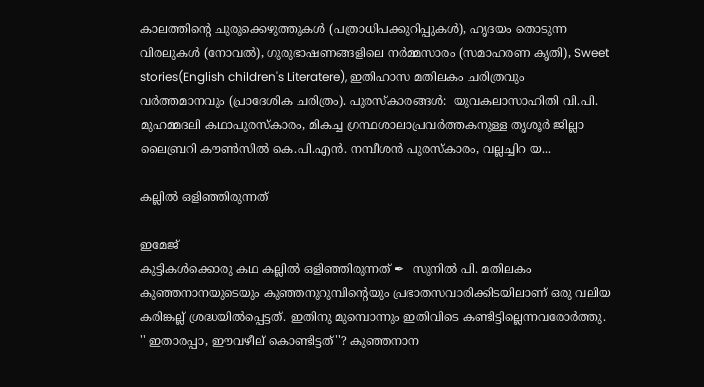കാലത്തിന്റെ ചുരുക്കെഴുത്തുകള്‍ (പത്രാധിപക്കുറിപ്പുകള്‍), ഹൃദയം തൊടുന്ന വിരലുകള്‍ (നോവല്‍), ഗുരുഭാഷണങ്ങളിലെ നര്‍മ്മസാരം (സമാഹരണ കൃതി), Sweet stories(English children's Literatere), ഇതിഹാസ മതിലകം ചരിത്രവും വര്‍ത്തമാനവും (പ്രാദേശിക ചരിത്രം). പുരസ്‌കാരങ്ങള്‍:  യുവകലാസാഹിതി വി.പി. മുഹമ്മദലി കഥാപുരസ്‌കാരം, മികച്ച ഗ്രന്ഥശാലാപ്രവര്‍ത്തകനുള്ള തൃശൂര്‍ ജില്ലാ ലൈബ്രറി കൗണ്‍സില്‍ കെ.പി.എന്‍. നമ്പീശന്‍ പുരസ്‌കാരം, വല്ലച്ചിറ യ...

കല്ലിൽ ഒളിഞ്ഞിരുന്നത്

ഇമേജ്
കുട്ടികൾക്കൊരു കഥ കല്ലില്‍ ഒളിഞ്ഞിരുന്നത് ✒  സുനില്‍ പി. മതിലകം കുഞ്ഞനാനയുടെയും കുഞ്ഞനുറുമ്പിന്റെയും പ്രഭാതസവാരിക്കിടയിലാണ് ഒരു വലിയ കരിങ്കല്ല് ശ്രദ്ധയില്‍പ്പെട്ടത്. ഇതിനു മുമ്പൊന്നും ഇതിവിടെ കണ്ടിട്ടില്ലെന്നവരോര്‍ത്തു. '' ഇതാരപ്പാ, ഈവഴീല് കൊണ്ടിട്ടത്''? കുഞ്ഞനാന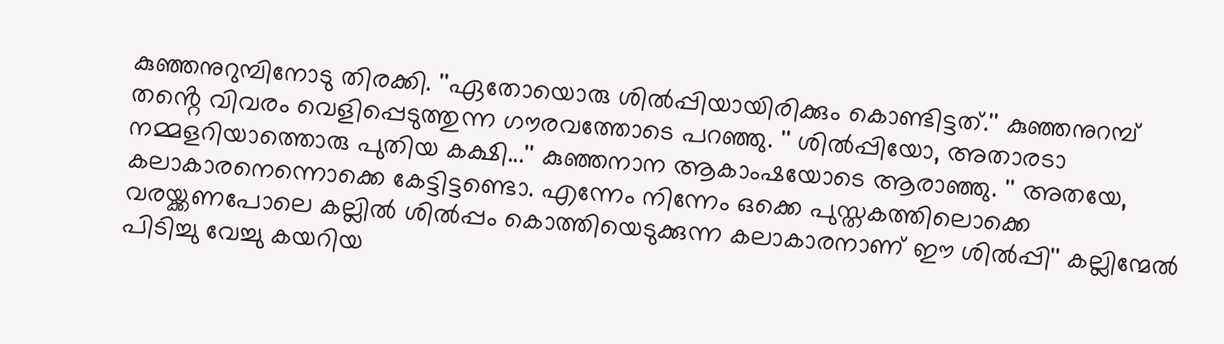കുഞ്ഞനുറുമ്പിനോടു തിരക്കി. ''ഏതോയൊരു ശില്‍പ്പിയായിരിക്കും കൊണ്ടിട്ടത്.'' കുഞ്ഞനുറമ്പ് തൻ്റെ വിവരം വെളിപ്പെടുത്തുന്ന ഗൗരവത്തോടെ പറഞ്ഞു. '' ശില്‍പ്പിയോ, അതാരടാ നമ്മളറിയാത്തൊരു പുതിയ കക്ഷി...'' കുഞ്ഞനാന ആകാംഷയോടെ ആരാഞ്ഞു. '' അതയേ, കലാകാരനെന്നൊക്കെ കേട്ടിട്ടണ്ടൊ. എന്നേം നിന്നേം ഒക്കെ പുസ്തകത്തിലൊക്കെ വരയ്ക്കണപോലെ കല്ലില്‍ ശില്‍പ്പം കൊത്തിയെടുക്കുന്ന കലാകാരനാണ് ഈ ശില്‍പ്പി'' കല്ലിന്മേല്‍ പിടിച്ചു വേച്ചു കയറിയ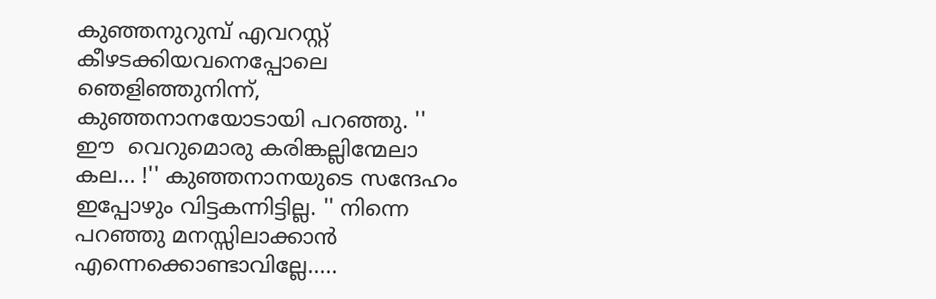കുഞ്ഞനുറുമ്പ് എവറസ്റ്റ് കീഴടക്കിയവനെപ്പോലെ ഞെളിഞ്ഞുനിന്ന്, കുഞ്ഞനാനയോടായി പറഞ്ഞു. '' ഈ  വെറുമൊരു കരിങ്കല്ലിന്മേലാ കല... !'' കുഞ്ഞനാനയുടെ സന്ദേഹം ഇപ്പോഴും വിട്ടകന്നിട്ടില്ല. '' നിന്നെ പറഞ്ഞു മനസ്സിലാക്കാന്‍ എന്നെക്കൊണ്ടാവില്ലേ.....